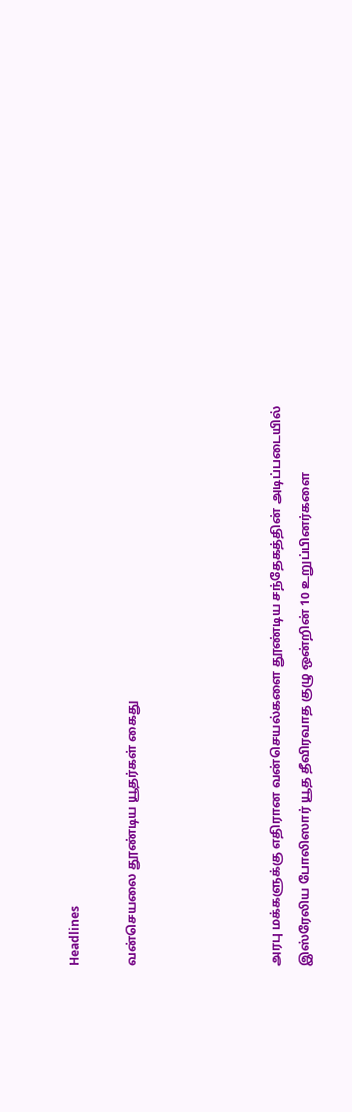Headlines

வன்செயலை தூண்டிய யூதர்கள் கைது




அரபு மக்களுக்கு எதிரான வன்செயல்களை தூண்டிய சந்தேகத்தின் அடிப்படையில் இஸ்ரேலிய போலிஸார் யூத தீவிரவாத குழு ஒன்றின் 10 உறுப்பினர்களை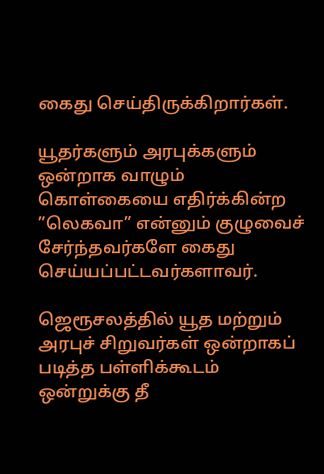கைது செய்திருக்கிறார்கள்.

யூதர்களும் அரபுக்களும் ஒன்றாக வாழும் கொள்கையை எதிர்க்கின்ற ”லெகவா” என்னும் குழுவைச் சேர்ந்தவர்களே கைது செய்யப்பட்டவர்களாவர்.

ஜெரூசலத்தில் யூத மற்றும் அரபுச் சிறுவர்கள் ஒன்றாகப் படித்த பள்ளிக்கூடம் ஒன்றுக்கு தீ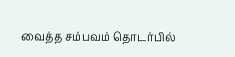வைத்த சம்பவம் தொடர்பில்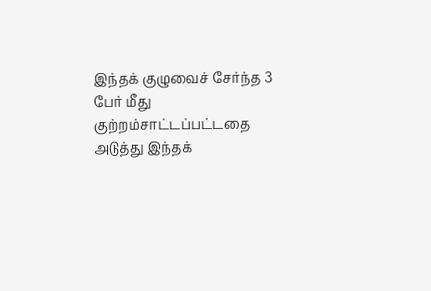இந்தக் குழுவைச் சேர்ந்த 3 பேர் மீது குற்றம்சாட்டப்பட்டதை அடுத்து இந்தக்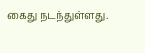கைது நடந்துள்ளது.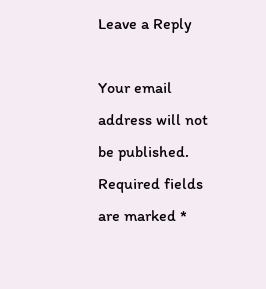Leave a Reply

Your email address will not be published. Required fields are marked *